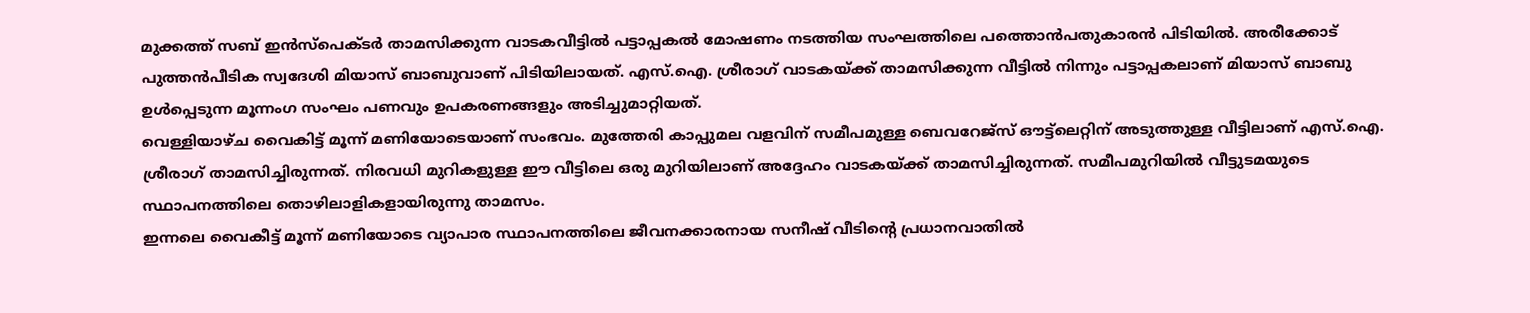മുക്കത്ത് സബ് ഇൻസ്പെക്ടർ താമസിക്കുന്ന വാടകവീട്ടിൽ പട്ടാപ്പകൽ മോഷണം നടത്തിയ സംഘത്തിലെ പത്തൊൻപതുകാരൻ പിടിയിൽ. അരീക്കോട് പുത്തൻപീടിക സ്വദേശി മിയാസ് ബാബുവാണ് പിടിയിലായത്. എസ്.ഐ. ശ്രീരാഗ് വാടകയ്ക്ക് താമസിക്കുന്ന വീട്ടിൽ നിന്നും പട്ടാപ്പകലാണ് മിയാസ് ബാബു ഉൾപ്പെടുന്ന മൂന്നംഗ സംഘം പണവും ഉപകരണങ്ങളും അടിച്ചുമാറ്റിയത്.
വെള്ളിയാഴ്ച വൈകിട്ട് മൂന്ന് മണിയോടെയാണ് സംഭവം. മുത്തേരി കാപ്പുമല വളവിന് സമീപമുള്ള ബെവറേജ്സ് ഔട്ട്ലെറ്റിന് അടുത്തുള്ള വീട്ടിലാണ് എസ്.ഐ. ശ്രീരാഗ് താമസിച്ചിരുന്നത്. നിരവധി മുറികളുള്ള ഈ വീട്ടിലെ ഒരു മുറിയിലാണ് അദ്ദേഹം വാടകയ്ക്ക് താമസിച്ചിരുന്നത്. സമീപമുറിയിൽ വീട്ടുടമയുടെ സ്ഥാപനത്തിലെ തൊഴിലാളികളായിരുന്നു താമസം.
ഇന്നലെ വൈകീട്ട് മൂന്ന് മണിയോടെ വ്യാപാര സ്ഥാപനത്തിലെ ജീവനക്കാരനായ സനീഷ് വീടിന്റെ പ്രധാനവാതിൽ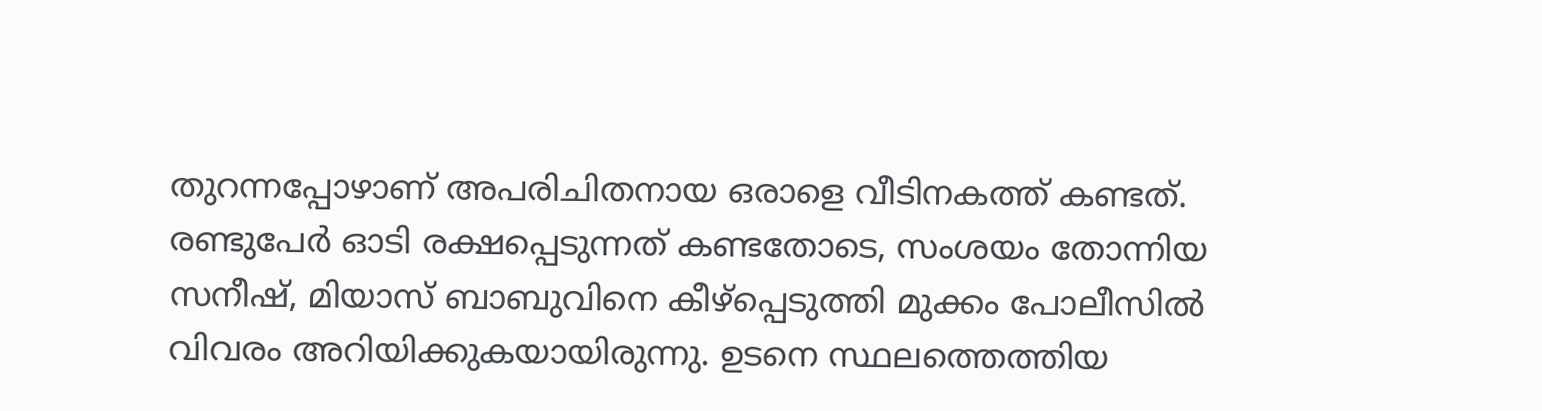തുറന്നപ്പോഴാണ് അപരിചിതനായ ഒരാളെ വീടിനകത്ത് കണ്ടത്. രണ്ടുപേർ ഓടി രക്ഷപ്പെടുന്നത് കണ്ടതോടെ, സംശയം തോന്നിയ സനീഷ്, മിയാസ് ബാബുവിനെ കീഴ്പ്പെടുത്തി മുക്കം പോലീസിൽ വിവരം അറിയിക്കുകയായിരുന്നു. ഉടനെ സ്ഥലത്തെത്തിയ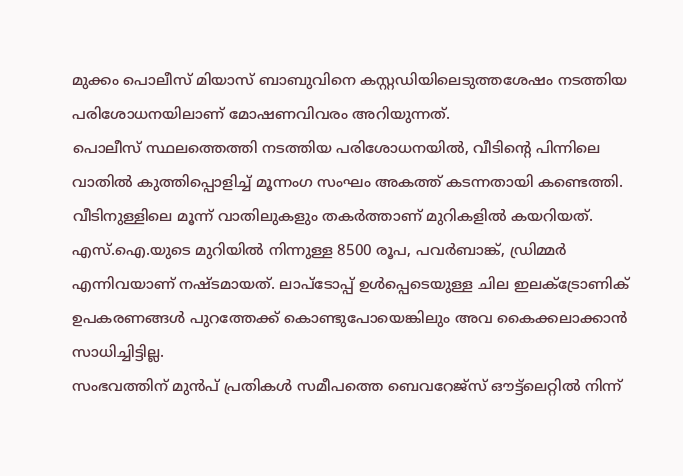മുക്കം പൊലീസ് മിയാസ് ബാബുവിനെ കസ്റ്റഡിയിലെടുത്തശേഷം നടത്തിയ പരിശോധനയിലാണ് മോഷണവിവരം അറിയുന്നത്.
പൊലീസ് സ്ഥലത്തെത്തി നടത്തിയ പരിശോധനയിൽ, വീടിന്റെ പിന്നിലെ വാതിൽ കുത്തിപ്പൊളിച്ച് മൂന്നംഗ സംഘം അകത്ത് കടന്നതായി കണ്ടെത്തി. വീടിനുള്ളിലെ മൂന്ന് വാതിലുകളും തകർത്താണ് മുറികളിൽ കയറിയത്. എസ്.ഐ.യുടെ മുറിയിൽ നിന്നുള്ള 8500 രൂപ, പവർബാങ്ക്, ഡ്രിമ്മർ എന്നിവയാണ് നഷ്ടമായത്. ലാപ്ടോപ്പ് ഉൾപ്പെടെയുള്ള ചില ഇലക്ട്രോണിക് ഉപകരണങ്ങൾ പുറത്തേക്ക് കൊണ്ടുപോയെങ്കിലും അവ കൈക്കലാക്കാൻ സാധിച്ചിട്ടില്ല.
സംഭവത്തിന് മുൻപ് പ്രതികൾ സമീപത്തെ ബെവറേജ്സ് ഔട്ട്ലെറ്റിൽ നിന്ന്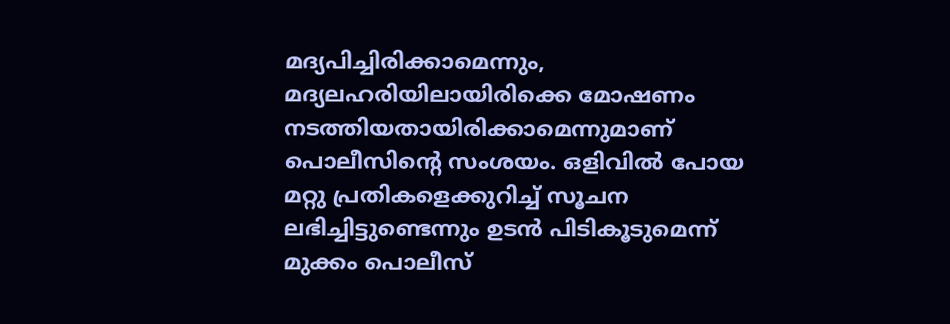മദ്യപിച്ചിരിക്കാമെന്നും, മദ്യലഹരിയിലായിരിക്കെ മോഷണം നടത്തിയതായിരിക്കാമെന്നുമാണ് പൊലീസിന്റെ സംശയം. ഒളിവിൽ പോയ മറ്റു പ്രതികളെക്കുറിച്ച് സൂചന ലഭിച്ചിട്ടുണ്ടെന്നും ഉടൻ പിടികൂടുമെന്ന് മുക്കം പൊലീസ്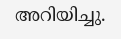അറിയിച്ചു.